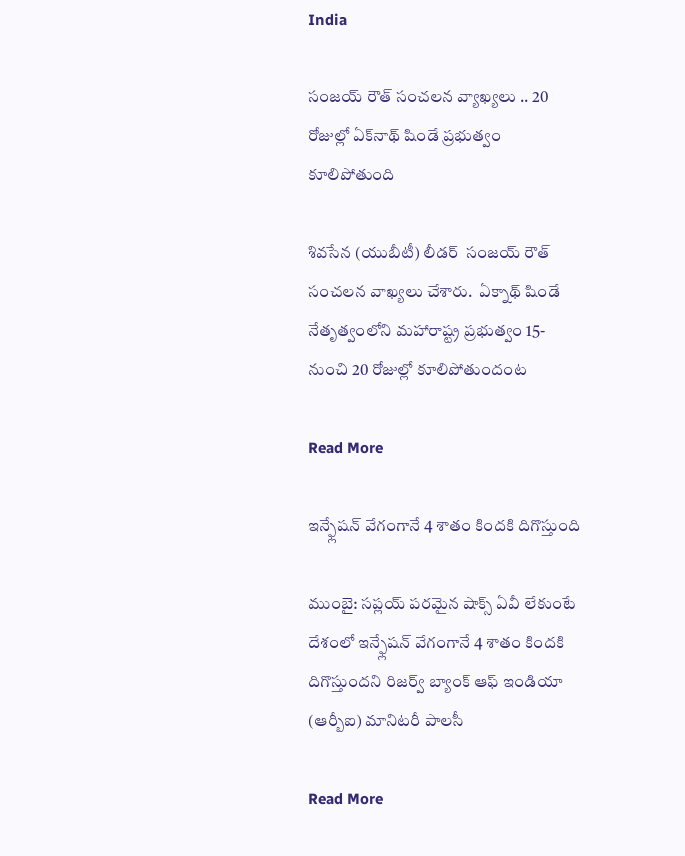India

సంజయ్ రౌత్ సంచలన వ్యాఖ్యలు .. 20 రోజుల్లో ఏక్‌నాథ్‌ షిండే ప్రభుత్వం కూలిపోతుంది

శివసేన (యుబీటీ) లీడర్  సంజయ్ రౌత్ సంచలన వాఖ్యలు చేశారు.  ఏక్నాథ్ షిండే నేతృత్వంలోని మహారాష్ట్ర ప్రభుత్వం 15- నుంచి 20 రోజుల్లో కూలిపోతుందంట

Read More

ఇన్ఫ్లేషన్ వేగంగానే 4 శాతం కిందకి దిగొస్తుంది

ముంబై: సప్లయ్ పరమైన షాక్స్ ఏవీ లేకుంటే దేశంలో ఇన్ఫ్లేషన్ వేగంగానే 4 శాతం కిందకి దిగొస్తుందని రిజర్వ్ బ్యాంక్ ఆఫ్ ఇండియా (ఆర్బీఐ) మానిటరీ పాలసీ

Read More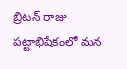బ్రిటన్ రాజు పట్టాభిషేకంలో మన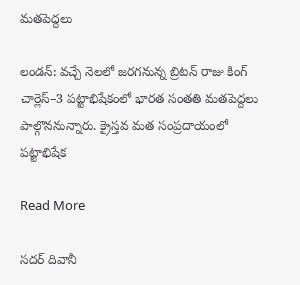మతపెద్దలు

లండన్: వచ్చే నెలలో జరగనున్న బ్రిటన్ రాజు కింగ్ చార్లెస్–3 పట్టాభిషేకంలో భారత సంతతి మతపెద్దలు పాల్గొననున్నారు. క్రైస్తవ మత సంప్రదాయంలో పట్టాభిషేక

Read More

సదర్ దివానీ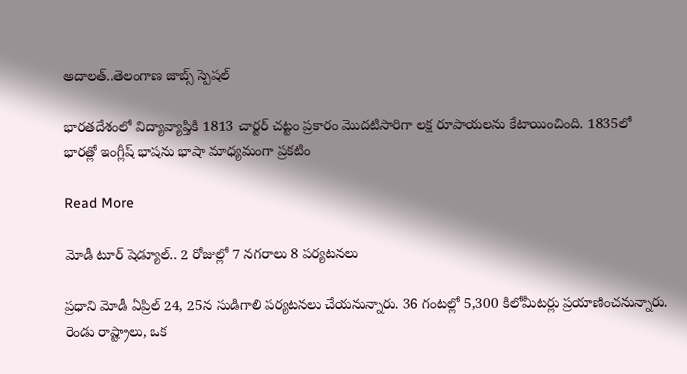అదాలత్..తెలంగాణ జాబ్స్ స్పెషల్

భారతదేశంలో విద్యావ్యాప్తికి 1813 చార్టర్ చట్టం ప్రకారం మొదటిసారిగా లక్ష రూపాయలను కేటాయించింది. 1835లో భారత్లో ఇంగ్లీష్ భాషను భాషా మాధ్యమంగా ప్రకటిం

Read More

మోడీ టూర్ షెడ్యూల్.. 2 రోజుల్లో 7 నగరాలు 8 పర్యటనలు

ప్రధాని మోడీ ఏప్రిల్ 24, 25న సుడిగాలి పర్యటనలు చేయనున్నారు. 36 గంటల్లో 5,300 కిలోమీటర్లు ప్రయాణించనున్నారు. రెండు రాష్ట్రాలు, ఒక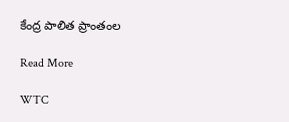కేంద్ర పాలిత ప్రాంతంల

Read More

WTC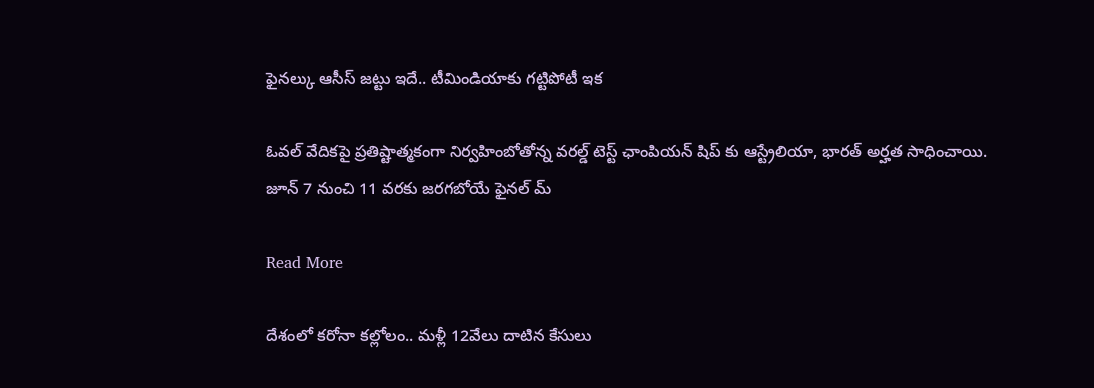ఫైనల్కు ఆసీస్ జట్టు ఇదే.. టీమిండియాకు గట్టిపోటీ ఇక

ఓవల్ వేదికపై ప్రతిష్టాత్మకంగా నిర్వహింబోతోన్న వరల్డ్ టెస్ట్ ఛాంపియన్ షిప్ కు ఆస్ట్రేలియా, భారత్ అర్హత సాధించాయి. జూన్ 7 నుంచి 11 వరకు జరగబోయే ఫైనల్ మ్

Read More

దేశంలో కరోనా కల్లోలం.. మళ్లీ 12వేలు దాటిన కేసులు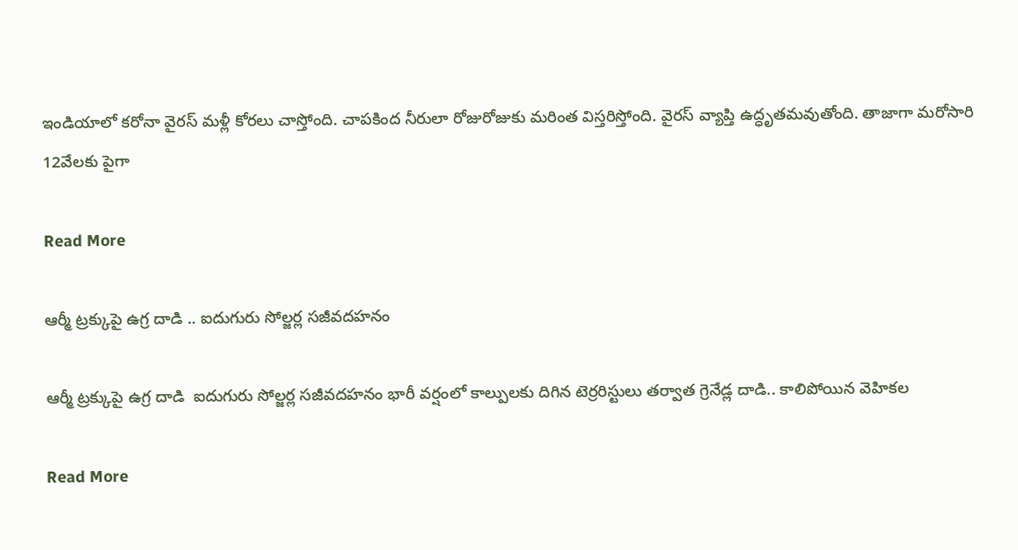ఇండియాలో కరోనా వైరస్ మళ్లీ కోరలు చాస్తోంది. చాపకింద నీరులా రోజురోజుకు మరింత విస్తరిస్తోంది. వైరస్ వ్యాప్తి ఉద్ధృతమవుతోంది. తాజాగా మరోసారి 12వేలకు పైగా

Read More

ఆర్మీ ట్రక్కుపై ఉగ్ర దాడి .. ఐదుగురు సోల్జర్ల సజీవదహనం

ఆర్మీ ట్రక్కుపై ఉగ్ర దాడి  ఐదుగురు సోల్జర్ల సజీవదహనం భారీ వర్షంలో కాల్పులకు దిగిన టెర్రరిస్టులు తర్వాత గ్రెనేడ్ల దాడి.. కాలిపోయిన వెహికల

Read More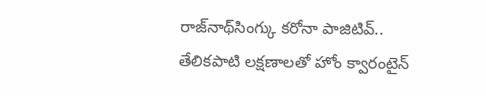రాజ్‌నాథ్‌సింగ్కు క‌రోనా పాజిటివ్‌.. తేలికపాటి లక్షణాలతో హోం క్వారంటైన్‌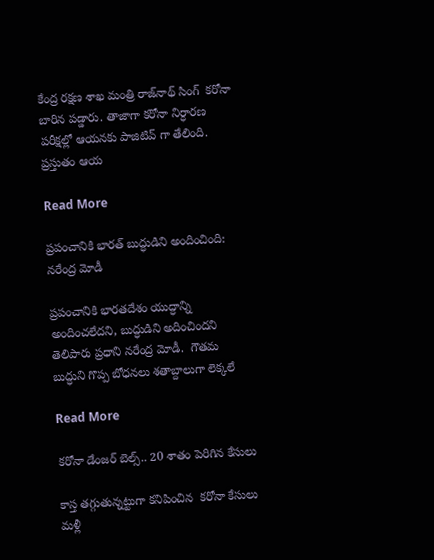కేంద్ర రక్షణ శాఖ మంత్రి రాజ్‌నాథ్ సింగ్  కరోనా బారిన పడ్డారు. తాజాగా కరోనా నిర్ధారణ పరీక్షల్లో ఆయనకు పాజిటివ్ గా తేలింది.  ప్రస్తుతం ఆయ

Read More

ప్రపంచానికి భారత్ బుద్ధుడిని అందించింది: నరేంద్ర మోడీ

ప్రపంచానికి భారతదేశం యుద్ధాన్ని అందించలేదని, బుద్ధుడిని అదించిందని తెలిపారు ప్రధాని నరేంద్ర మోడీ.  గౌతమ బుద్ధుని గొప్ప బోధనలు శతాబ్దాలుగా లెక్కలే

Read More

కరోనా డేంజర్ బెల్స్.. 20 శాతం పెరిగిన కేసులు

కాస్త తగ్గుతున్నట్టుగా కనిపించిన  కరోనా కేసులు మళ్లీ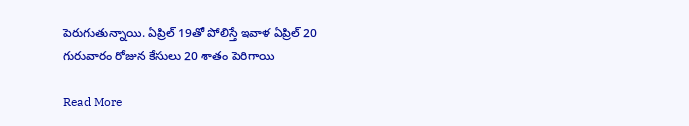పెరుగుతున్నాయి. ఏప్రిల్ 19తో పోలిస్తే ఇవాళ ఏప్రిల్ 20 గురువారం రోజున కేసులు 20 శాతం పెరిగాయి

Read More